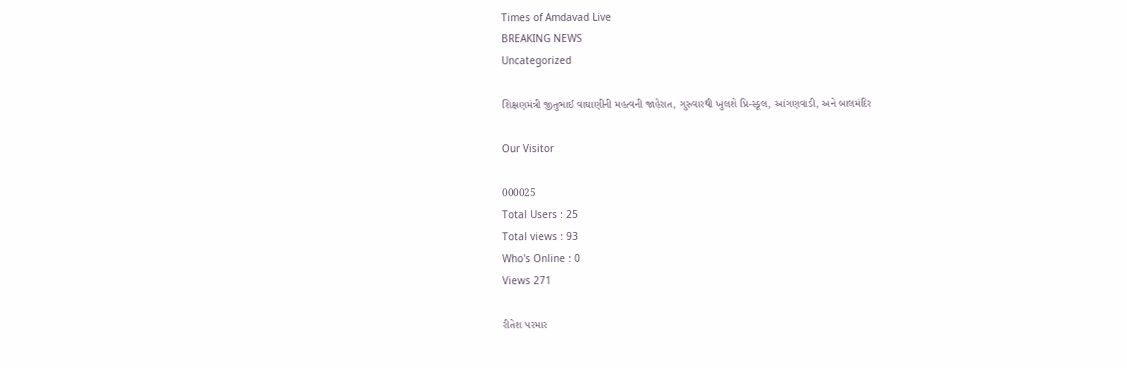Times of Amdavad Live
BREAKING NEWS
Uncategorized

શિક્ષણમંત્રી જીતુભાઈ વાઘાણીની મહત્વની જાહેરાત, ગુરુવારથી ખુલશે પ્રિ-સ્કૂલ, આંગણવાડી, અને બાલમંદિર

Our Visitor

000025
Total Users : 25
Total views : 93
Who's Online : 0
Views 271

રીતેશ પરમાર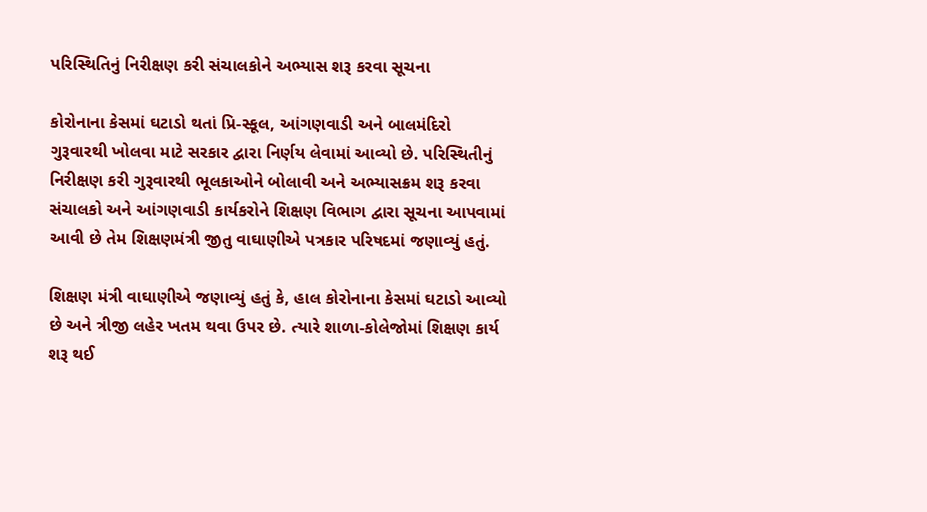પરિસ્થિતિનું નિરીક્ષણ કરી સંચાલકોને અભ્યાસ શરૂ કરવા સૂચના

કોરોનાના કેસમાં ઘટાડો થતાં પ્રિ-સ્કૂલ, આંગણવાડી અને બાલમંદિરો ગુરૂવારથી ખોલવા માટે સરકાર દ્વારા નિર્ણય લેવામાં આવ્યો છે. પરિસ્થિતીનું નિરીક્ષણ કરી ગુરૂવારથી ભૂલકાઓને બોલાવી અને અભ્યાસક્રમ શરૂ કરવા સંચાલકો અને આંગણવાડી કાર્યકરોને શિક્ષણ વિભાગ દ્વારા સૂચના આપવામાં આવી છે તેમ શિક્ષણમંત્રી જીતુ વાઘાણીએ પત્રકાર પરિષદમાં જણાવ્યું હતું.

શિક્ષણ મંત્રી વાઘાણીએ જણાવ્યું હતું કે, હાલ કોરોનાના કેસમાં ઘટાડો આવ્યો છે અને ત્રીજી લહેર ખતમ થવા ઉપર છે. ત્યારે શાળા-કોલેજોમાં શિક્ષણ કાર્ય શરૂ થઈ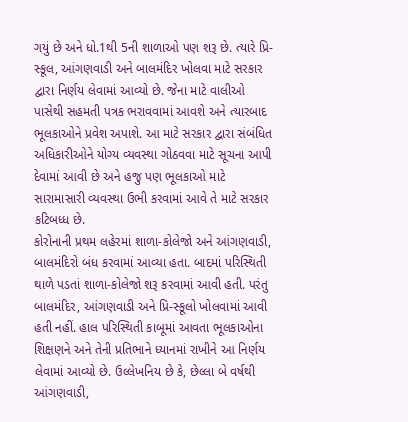ગયું છે અને ધો.1થી 5ની શાળાઓ પણ શરૂ છે. ત્યારે પ્રિ-સ્કૂલ, આંગણવાડી અને બાલમંદિર ખોલવા માટે સરકાર દ્વારા નિર્ણય લેવામાં આવ્યો છે. જેના માટે વાલીઓ પાસેથી સહમતી પત્રક ભરાવવામાં આવશે અને ત્યારબાદ ભૂલકાઓને પ્રવેશ અપાશે. આ માટે સરકાર દ્વારા સંબંધિત અધિકારીઓને યોગ્ય વ્યવસ્થા ગોઠવવા માટે સૂચના આપી દેવામાં આવી છે અને હજુ પણ ભૂલકાઓ માટે સારામાસારી વ્યવસ્થા ઉભી કરવામાં આવે તે માટે સરકાર કટિબધ્ધ છે.
કોરોનાની પ્રથમ લહેરમાં શાળા-કોલેજો અને આંગણવાડી, બાલમંદિરો બંધ કરવામાં આવ્યા હતા. બાદમાં પરિસ્થિતી થાળે પડતાં શાળા-કોલેજો શરૂ કરવામાં આવી હતી. પરંતુ બાલમંદિર, આંગણવાડી અને પ્રિ-સ્કૂલો ખોલવામાં આવી હતી નહીં. હાલ પરિસ્થિતી કાબૂમાં આવતા ભૂલકાઓના શિક્ષણને અને તેની પ્રતિભાને ધ્યાનમાં રાખીને આ નિર્ણય લેવામાં આવ્યો છે. ઉલ્લેખનિય છે કે, છેલ્લા બે વર્ષથી આંગણવાડી,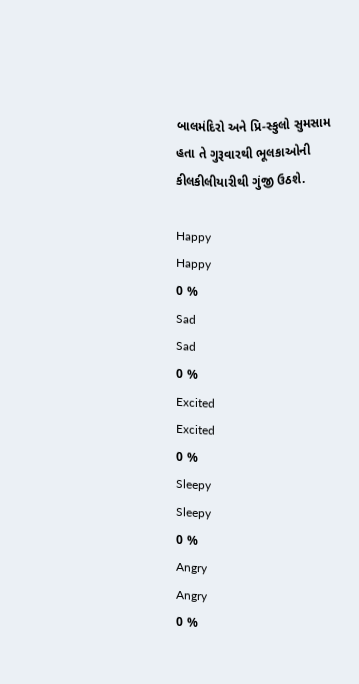બાલમંદિરો અને પ્રિ-સ્કુલો સુમસામ હતા તે ગુરૂવારથી ભૂલકાઓની કીલકીલીયારીથી ગુંજી ઉઠશે.

Happy
Happy
0 %
Sad
Sad
0 %
Excited
Excited
0 %
Sleepy
Sleepy
0 %
Angry
Angry
0 %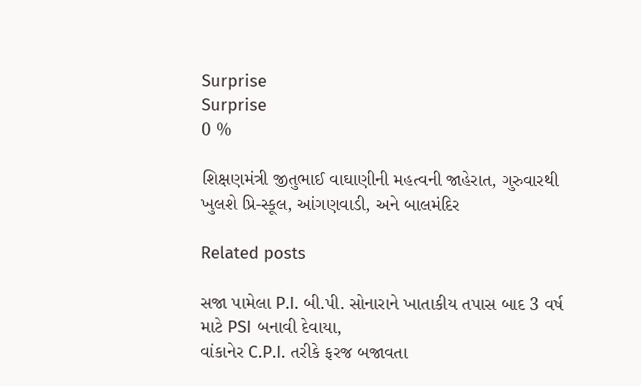Surprise
Surprise
0 %

શિક્ષણમંત્રી જીતુભાઈ વાઘાણીની મહત્વની જાહેરાત, ગુરુવારથી ખુલશે પ્રિ-સ્કૂલ, આંગણવાડી, અને બાલમંદિર

Related posts

સજા પામેલા P.I. બી.પી. સોનારાને ખાતાકીય તપાસ બાદ 3 વર્ષ માટે PSI બનાવી દેવાયા,
વાંકાનેર C.P.I. તરીકે ફરજ બજાવતા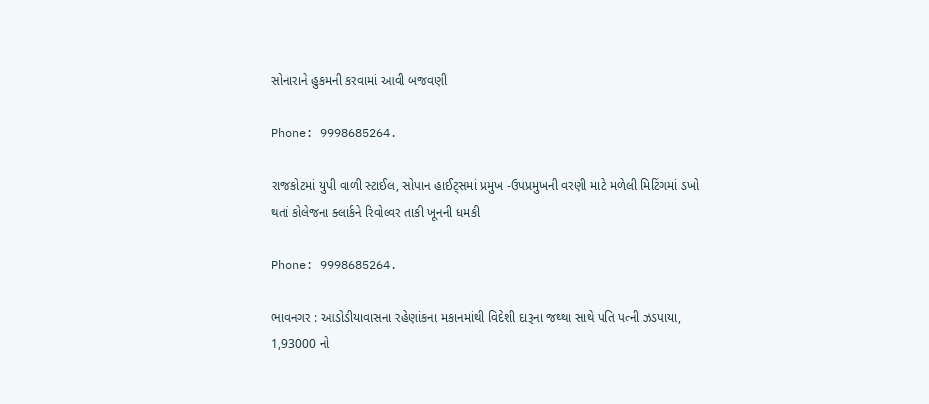સોનારાને હુકમની કરવામાં આવી બજવણી

Phone: 9998685264.

રાજકોટમાં યુપી વાળી સ્ટાઈલ, સોપાન હાઈટ્સમાં પ્રમુખ -ઉપપ્રમુખની વરણી માટે મળેલી મિટિંગમાં ડખો થતાં કોલેજના ક્લાર્કને રિવોલ્વર તાકી ખૂનની ધમકી

Phone: 9998685264.

ભાવનગર : આડોડીયાવાસના રહેણાંકના મકાનમાંથી વિદેશી દારૂના જથ્થા સાથે પતિ પત્ની ઝડપાયા, 1,93000 નો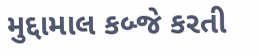મુદ્દામાલ કબ્જે કરતી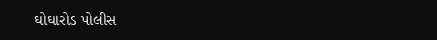ઘોઘારોડ પોલીસ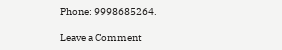Phone: 9998685264.

Leave a Comment